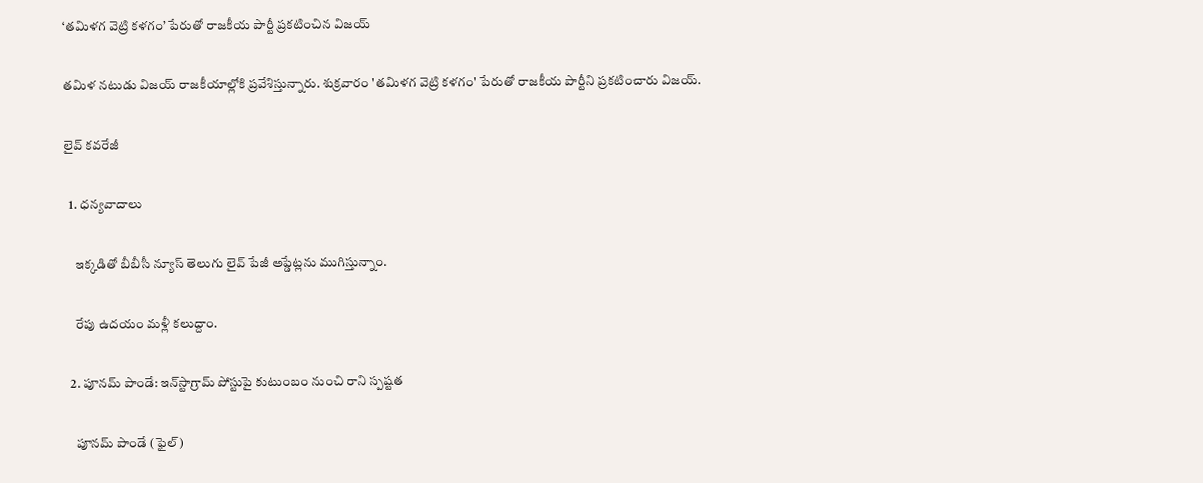‘తమిళగ వెట్రి కళగం’ పేరుతో రాజకీయ పార్టీ ప్రకటించిన విజయ్

తమిళ నటుడు విజయ్ రాజకీయాల్లోకి ప్రవేశిస్తున్నారు. శుక్రవారం 'తమిళగ వెట్రి కళగం' పేరుతో రాజకీయ పార్టీని ప్రకటించారు విజయ్.

లైవ్ కవరేజీ

  1. ధన్యవాదాలు

    ఇక్కడితో బీబీసీ న్యూస్ తెలుగు లైవ్ పేజీ అప్డేట్లను ముగిస్తున్నాం.

    రేపు ఉదయం మళ్లీ కలుద్దాం.

  2. పూనమ్ పాండే: ఇన్‌స్టాగ్రామ్ పోస్టుపై కుటుంబం నుంచి రాని స్పష్టత

    పూనమ్ పాండే (ఫైల్)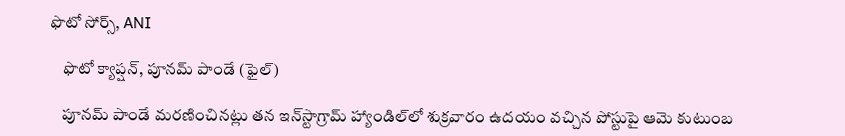ఫొటో సోర్స్, ANI

    ఫొటో క్యాప్షన్, పూనమ్ పాండే (ఫైల్)

    పూనమ్ పాండే మరణించినట్లు తన ఇన్‌స్టాగ్రామ్‌ హ్యాండిల్‌లో శుక్రవారం ఉదయం వచ్చిన పోస్టుపై ఆమె కుటుంబ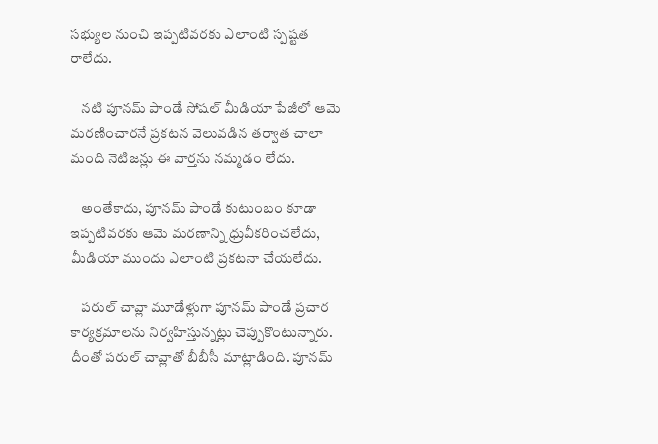సభ్యుల నుంచి ఇప్పటివరకు ఎలాంటి స్పష్టత రాలేదు.

    నటి పూనమ్ పాండే సోషల్ మీడియా పేజీలో ఆమె మరణించారనే ప్రకటన వెలువడిన తర్వాత చాలా మంది నెటిజన్లు ఈ వార్తను నమ్మడం లేదు.

    అంతేకాదు, పూనమ్ పాండే కుటుంబం కూడా ఇప్పటివరకు ఆమె మరణాన్ని ధ్రువీకరించలేదు, మీడియా ముందు ఎలాంటి ప్రకటనా చేయలేదు.

    పరుల్ చావ్లా మూడేళ్లుగా పూనమ్ పాండే ప్రచార కార్యక్రమాలను నిర్వహిస్తున్నట్లు చెప్పుకొంటున్నారు. దీంతో పరుల్‌ చావ్లాతో బీబీసీ మాట్లాడింది. పూనమ్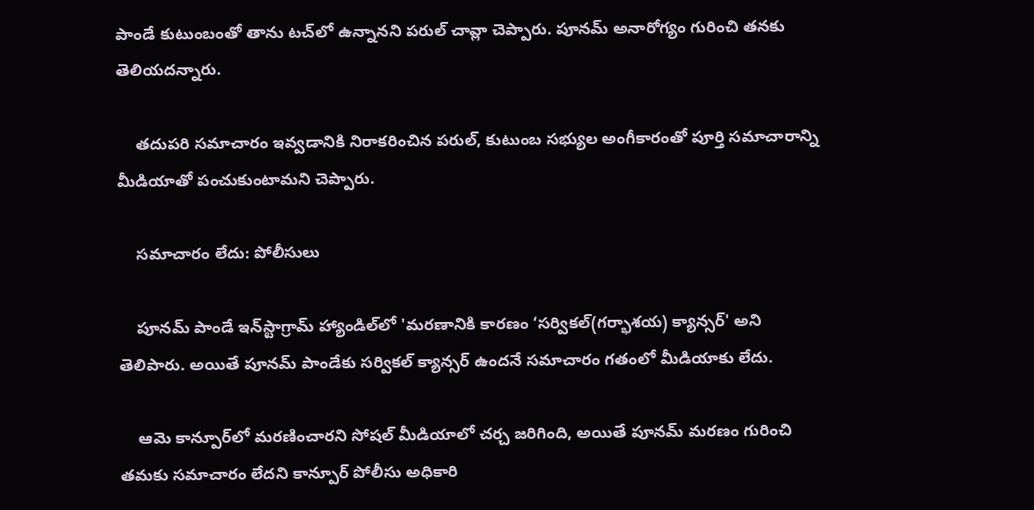పాండే కుటుంబంతో తాను టచ్‌లో ఉన్నానని పరుల్ చావ్లా చెప్పారు. పూనమ్ అనారోగ్యం గురించి తనకు తెలియదన్నారు.

    తదుపరి సమాచారం ఇవ్వడానికి నిరాకరించిన పరుల్, కుటుంబ సభ్యుల అంగీకారంతో పూర్తి సమాచారాన్ని మీడియాతో పంచుకుంటామని చెప్పారు.

    సమాచారం లేదు: పోలీసులు

    పూనమ్ పాండే ఇన్‌స్టాగ్రామ్ హ్యాండిల్‌లో 'మరణానికి కారణం ‘సర్వికల్(గర్భాశయ) క్యాన్సర్' అని తెలిపారు. అయితే పూనమ్ పాండేకు సర్వికల్ క్యాన్సర్ ఉందనే సమాచారం గతంలో మీడియాకు లేదు.

    ఆమె కాన్పూర్‌లో మరణించారని సోషల్ మీడియాలో చర్చ జరిగింది, అయితే పూనమ్ మరణం గురించి తమకు సమాచారం లేదని కాన్పూర్ పోలీసు అధికారి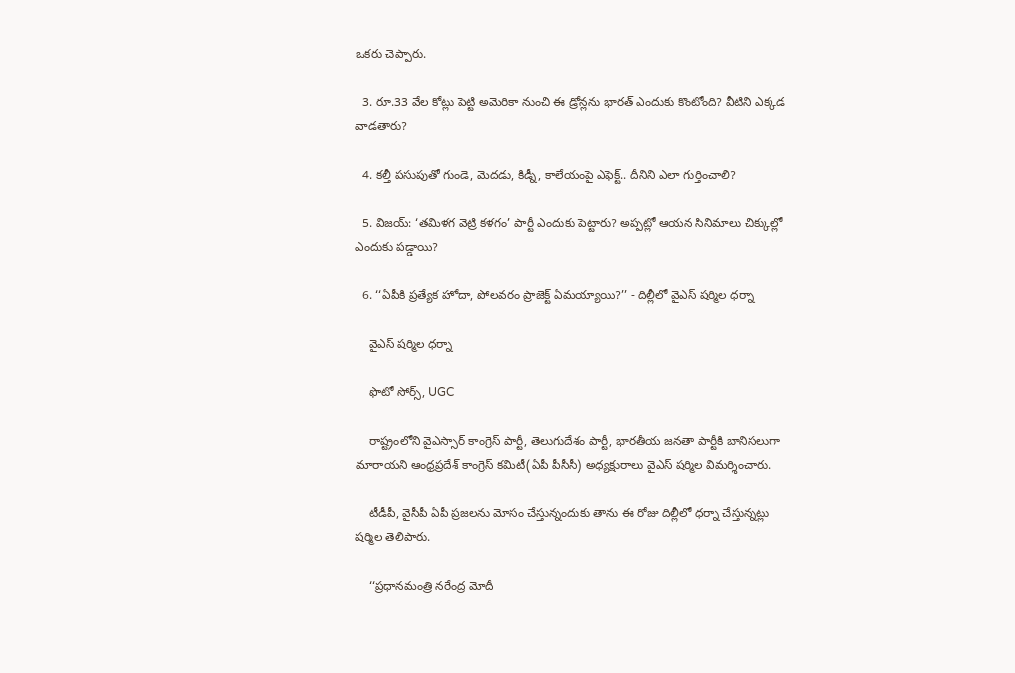ఒకరు చెప్పారు.

  3. రూ.33 వేల కోట్లు పెట్టి అమెరికా నుంచి ఈ డ్రోన్లను భారత్ ఎందుకు కొంటోంది? వీటిని ఎక్కడ వాడతారు?

  4. కల్తీ పసుపుతో గుండె, మెదడు, కిడ్నీ, కాలేయంపై ఎఫెక్ట్.. దీనిని ఎలా గుర్తించాలి?

  5. విజయ్: ‘తమిళగ వెట్రి కళగం’ పార్టీ ఎందుకు పెట్టారు? అప్పట్లో ఆయన సినిమాలు చిక్కుల్లో ఎందుకు పడ్డాయి?

  6. ‘‘ఏపీకి ప్రత్యేక హోదా, పోలవరం ప్రాజెక్ట్ ఏమయ్యాయి?’’ - దిల్లీలో వైఎస్ షర్మిల ధర్నా

    వైఎస్ షర్మిల ధర్నా

    ఫొటో సోర్స్, UGC

    రాష్ట్రంలోని వైఎస్సార్ కాంగ్రెస్ పార్టీ, తెలుగుదేశం పార్టీ, భారతీయ జనతా పార్టీకి బానిసలుగా మారాయని ఆంధ్రప్రదేశ్ కాంగ్రెస్ కమిటీ(ఏపీ పీసీసీ) అధ్యక్షురాలు వైఎస్ షర్మిల విమర్శించారు.

    టీడీపీ, వైసీపీ ఏపీ ప్రజలను మోసం చేస్తున్నందుకు తాను ఈ రోజు దిల్లీలో ధర్నా చేస్తున్నట్లు షర్మిల తెలిపారు.

    ‘‘ప్రధానమంత్రి నరేంద్ర మోదీ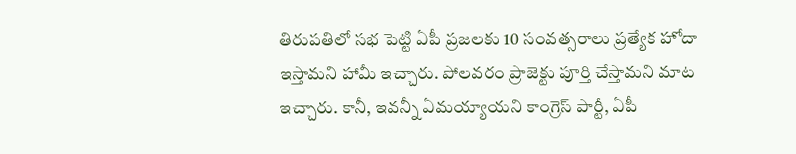తిరుపతిలో సభ పెట్టి ఏపీ ప్రజలకు 10 సంవత్సరాలు ప్రత్యేక హోదా ఇస్తామని హామీ ఇచ్చారు. పోలవరం ప్రాజెక్టు పూర్తి చేస్తామని మాట ఇచ్చారు. కానీ, ఇవన్నీ ఏమయ్యాయని కాంగ్రెస్ పార్టీ, ఏపీ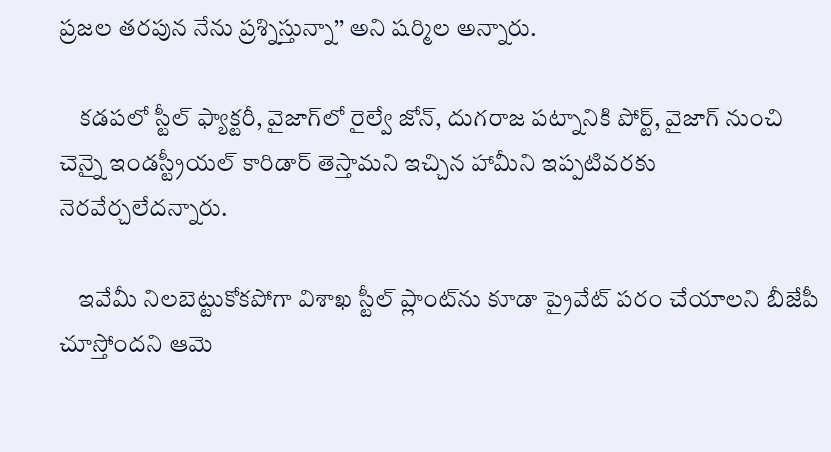ప్రజల తరపున నేను ప్రశ్నిస్తున్నా’’ అని షర్మిల అన్నారు.

    కడపలో స్టీల్ ఫ్యాక్టరీ, వైజాగ్‌లో రైల్వే జోన్, దుగరాజ పట్నానికి పోర్ట్, వైజాగ్ నుంచి చెన్నై ఇండస్ట్రీయల్ కారిడార్ తెస్తామని ఇచ్చిన హామీని ఇప్పటివరకు నెరవేర్చలేదన్నారు.

    ఇవేమీ నిలబెట్టుకోకపోగా విశాఖ స్టీల్ ప్లాంట్‌ను కూడా ప్రైవేట్ పరం చేయాలని బీజేపీ చూస్తోందని ఆమె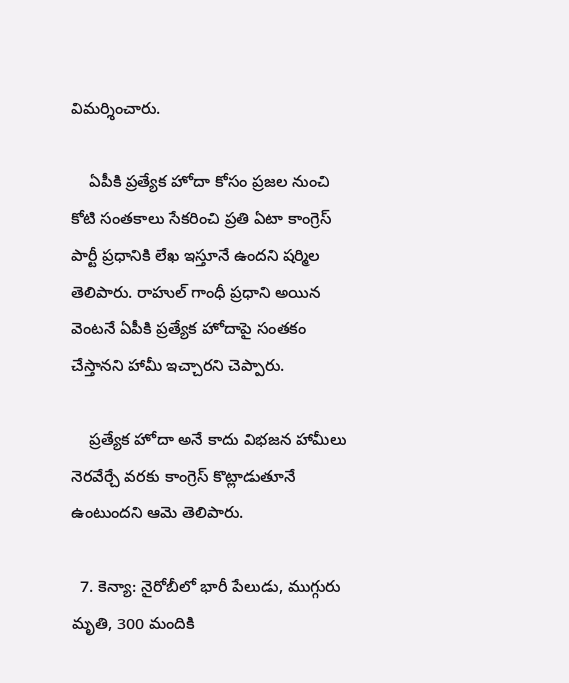విమర్శించారు.

    ఏపీకి ప్రత్యేక హోదా కోసం ప్రజల నుంచి కోటి సంతకాలు సేకరించి ప్రతి ఏటా కాంగ్రెస్ పార్టీ ప్రధానికి లేఖ ఇస్తూనే ఉందని షర్మిల తెలిపారు. రాహుల్ గాంధీ ప్రధాని అయిన వెంటనే ఏపీకి ప్రత్యేక హోదాపై సంతకం చేస్తానని హామీ ఇచ్చారని చెప్పారు.

    ప్రత్యేక హోదా అనే కాదు విభజన హామీలు నెరవేర్చే వరకు కాంగ్రెస్ కొట్లాడుతూనే ఉంటుందని ఆమె తెలిపారు.

  7. కెన్యా: నైరోబీలో భారీ పేలుడు, ముగ్గురు మృతి, 300 మందికి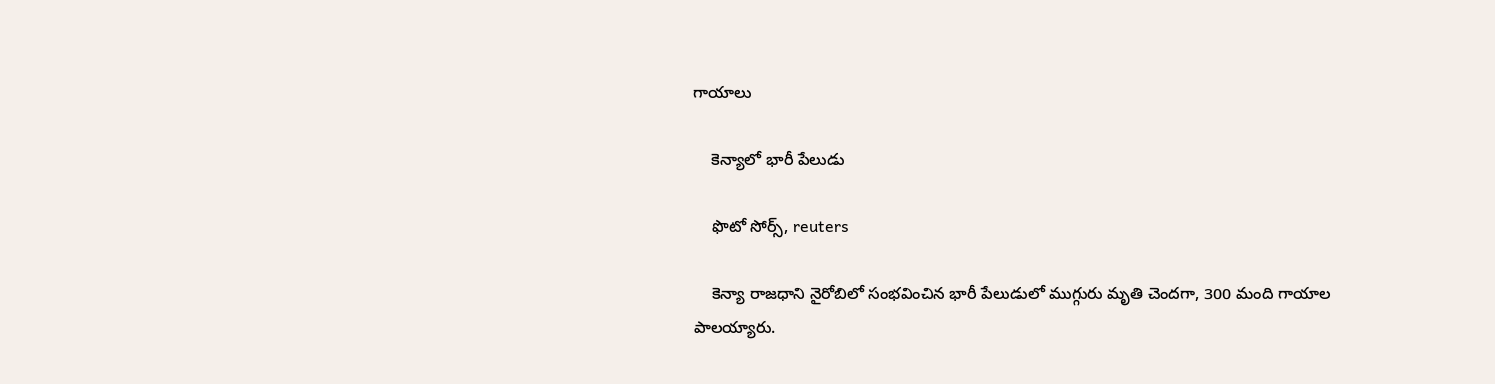గాయాలు

    కెన్యాలో భారీ పేలుడు

    ఫొటో సోర్స్, reuters

    కెన్యా రాజధాని నైరోబిలో సంభవించిన భారీ పేలుడులో ముగ్గురు మృతి చెందగా, 300 మంది గాయాల పాలయ్యారు.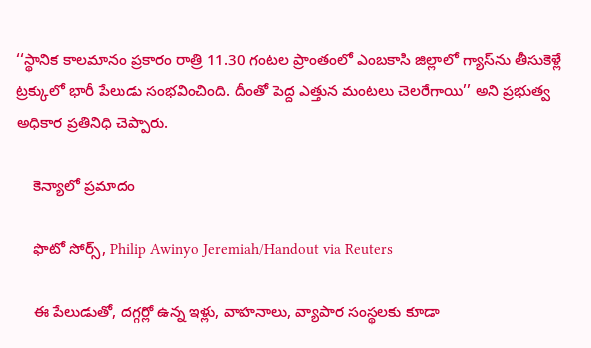‘‘స్థానిక కాలమానం ప్రకారం రాత్రి 11.30 గంటల ప్రాంతంలో ఎంబకాసి జిల్లాలో గ్యాస్‌ను తీసుకెళ్లే ట్రక్కులో భారీ పేలుడు సంభవించింది. దీంతో పెద్ద ఎత్తున మంటలు చెలరేగాయి’’ అని ప్రభుత్వ అధికార ప్రతినిధి చెప్పారు.

    కెన్యాలో ప్రమాదం

    ఫొటో సోర్స్, Philip Awinyo Jeremiah/Handout via Reuters

    ఈ పేలుడుతో, దగ్గర్లో ఉన్న ఇళ్లు, వాహనాలు, వ్యాపార సంస్థలకు కూడా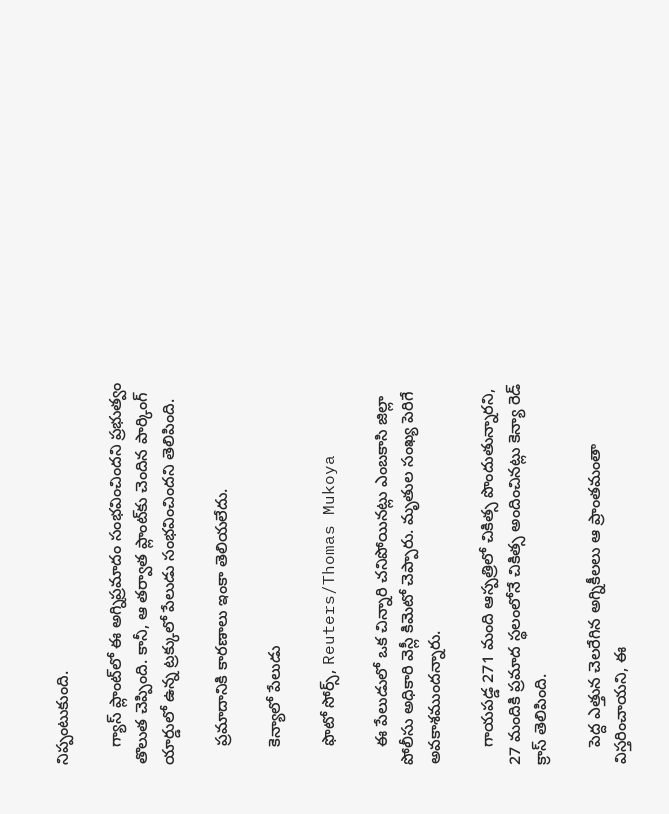నిప్పంటుకుంది.

    గ్యాస్ ప్లాంట్‌లో ఈ అగ్నిప్రమాదం సంభవించిందని ప్రభుత్వం తొలుత చెప్పింది. కానీ, ఆ తర్వాత ప్లాంట్‌కు చెందిన పార్కింగ్ యార్డులో ఉన్న ట్రక్కులో పేలుడు సంభవించిందని తెలిపింది.

    ప్రమాదానికి కారణాలు ఇంకా తెలియలేదు.

    కెన్యాలో పేలుడు

    ఫొటో సోర్స్, Reuters/Thomas Mukoya

    ఈ పేలుడులో ఒక చిన్నారి చనిపోయినట్లు ఎంబకాసి జిల్లా పోలీసు అధికారి వెస్లీ కిమెటో చెప్పారు. మృతుల సంఖ్య పెరిగే అవకాశముందన్నారు.

    గాయపడ్డ 271 మంది ఆస్పత్రిలో చికిత్స పొందుతున్నారని, 27 మందికి ప్రమాద స్థలంలోనే చికిత్స అందించినట్లు కెన్యా రెడ్ క్రాస్ తెలిపింది.

    పెద్ద ఎత్తున చెలరేగిన అగ్నికీలలు ఆ ప్రాంతమంతా విస్తరించాయని, ఈ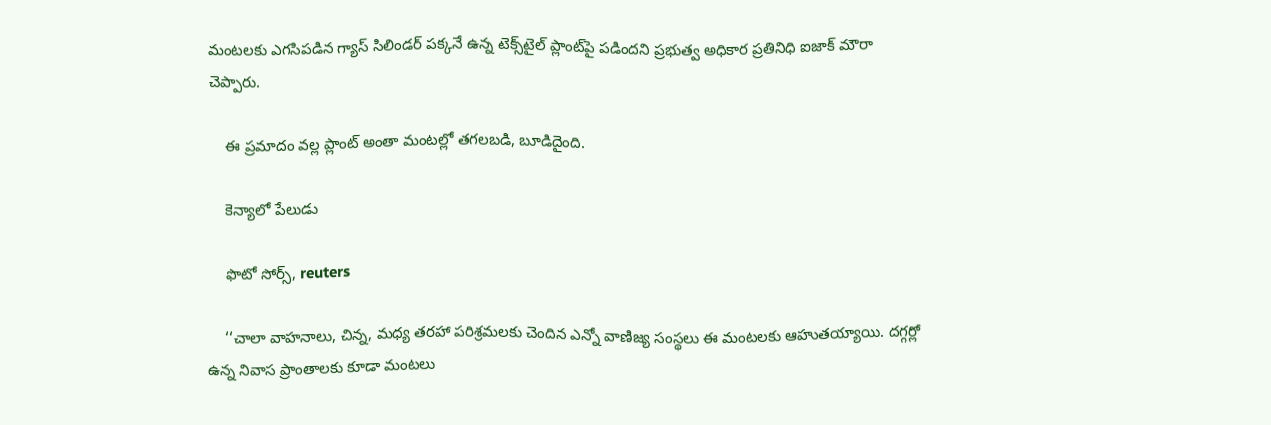మంటలకు ఎగసిపడిన గ్యాస్ సిలిండర్ పక్కనే ఉన్న టెక్స్‌టైల్ ప్లాంట్‌పై పడిందని ప్రభుత్వ అధికార ప్రతినిధి ఐజాక్ మౌరా చెప్పారు.

    ఈ ప్రమాదం వల్ల ప్లాంట్ అంతా మంటల్లో తగలబడి, బూడిదైంది.

    కెన్యాలో పేలుడు

    ఫొటో సోర్స్, reuters

    ‘‘చాలా వాహనాలు, చిన్న, మధ్య తరహా పరిశ్రమలకు చెందిన ఎన్నో వాణిజ్య సంస్థలు ఈ మంటలకు ఆహుతయ్యాయి. దగ్గర్లో ఉన్న నివాస ప్రాంతాలకు కూడా మంటలు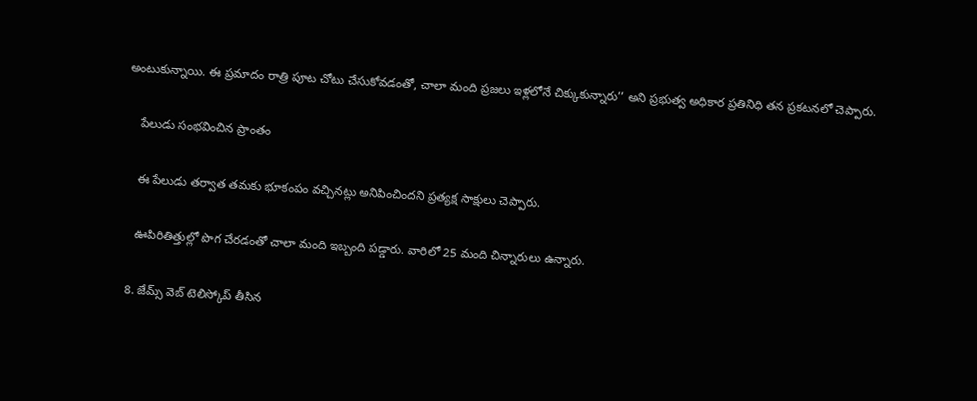అంటుకున్నాయి. ఈ ప్రమాదం రాత్రి పూట చోటు చేసుకోవడంతో, చాలా మంది ప్రజలు ఇళ్లలోనే చిక్కుకున్నారు’’ అని ప్రభుత్వ అధికార ప్రతినిధి తన ప్రకటనలో చెప్పారు.

    పేలుడు సంభవించిన ప్రాంతం

    ఈ పేలుడు తర్వాత తమకు భూకంపం వచ్చినట్లు అనిపించిందని ప్రత్యక్ష సాక్షులు చెప్పారు.

    ఊపిరితిత్తుల్లో పొగ చేరడంతో చాలా మంది ఇబ్బంది పడ్డారు. వారిలో 25 మంది చిన్నారులు ఉన్నారు.

  8. జేమ్స్ వెబ్ టెలిస్కోప్ తీసిన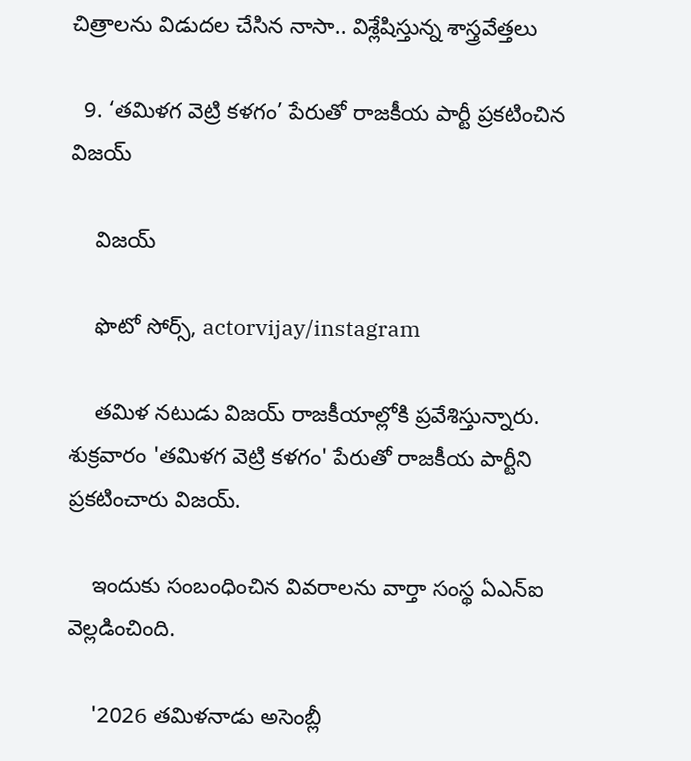చిత్రాలను విడుదల చేసిన నాసా.. విశ్లేషిస్తున్న శాస్త్రవేత్తలు

  9. ‘తమిళగ వెట్రి కళగం’ పేరుతో రాజకీయ పార్టీ ప్రకటించిన విజయ్

    విజయ్

    ఫొటో సోర్స్, actorvijay/instagram

    తమిళ నటుడు విజయ్ రాజకీయాల్లోకి ప్రవేశిస్తున్నారు. శుక్రవారం 'తమిళగ వెట్రి కళగం' పేరుతో రాజకీయ పార్టీని ప్రకటించారు విజయ్.

    ఇందుకు సంబంధించిన వివరాలను వార్తా సంస్థ ఏఎన్ఐ వెల్లడించింది.

    '2026 తమిళనాడు అసెంబ్లీ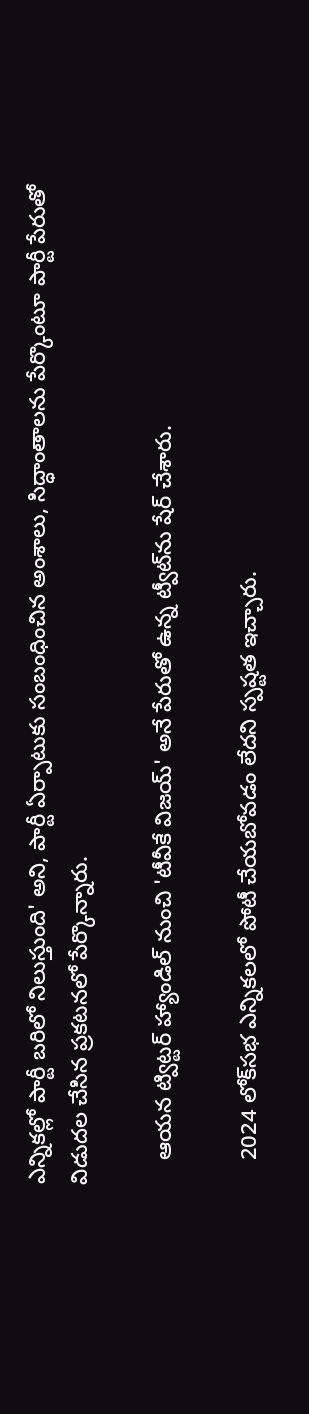ఎన్నికల్లో పార్టీ బరిలో నిలుస్తుంది' అని, పార్టీ ఏర్పాటుకు సంబంధించిన అంశాలు, సిద్ధాంతాలను పేర్కొంటూ పార్టీ పేరుతో విడుదల చేసిన ప్రకటనలో పేర్కొన్నారు.

    ఆయన ట్విట్టర్ హ్యాండిల్ నుంచి 'టీవీకే విజయ్' అనే పేరుతో ఉన్న ట్వీట్‌ను షేర్ చేశారు.

    2024 లోక్‌సభ ఎన్నికలలో పోటీ చేయబోవడం లేదని స్పష్టత ఇచ్చారు.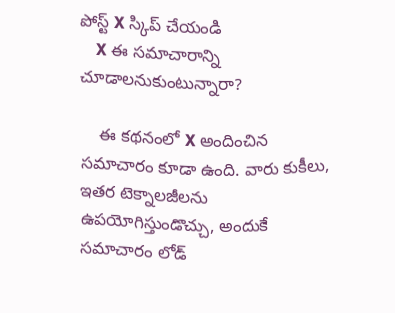పోస్ట్‌ X స్కిప్ చేయండి
    X ఈ సమాచారాన్ని చూడాలనుకుంటున్నారా?

    ఈ కథనంలో X అందించిన సమాచారం కూడా ఉంది. వారు కుకీలు, ఇతర టెక్నాలజీలను ఉపయోగిస్తుండొచ్చు, అందుకే సమాచారం లోడ్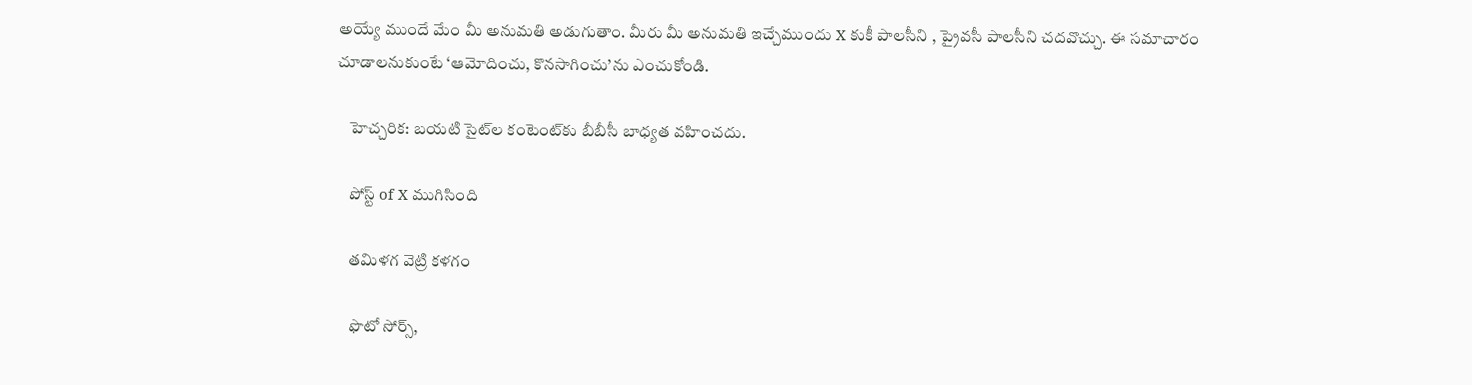అయ్యే ముందే మేం మీ అనుమతి అడుగుతాం. మీరు మీ అనుమతి ఇచ్చేముందు X కుకీ పాలసీని , ప్రైవసీ పాలసీని చదవొచ్చు. ఈ సమాచారం చూడాలనుకుంటే ‘ఆమోదించు, కొనసాగించు’ను ఎంచుకోండి.

    హెచ్చరిక: బయటి సైట్‌ల కంటెంట్‌కు బీబీసీ బాధ్యత వహించదు.

    పోస్ట్ of X ముగిసింది

    తమిళగ వెట్రి కళగం

    ఫొటో సోర్స్,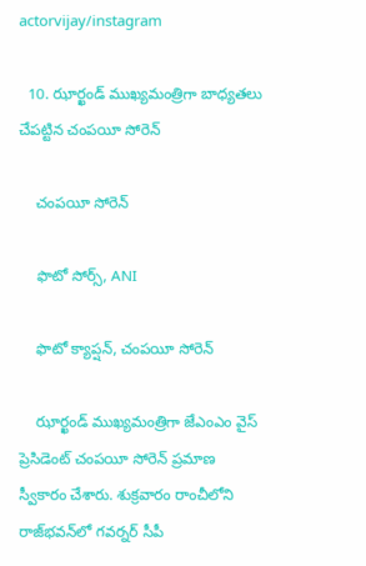actorvijay/instagram

  10. ఝార్ఖండ్ ముఖ్యమంత్రిగా బాధ్యతలు చేపట్టిన చంపయీ సోరెన్

    చంపయీ సోరెన్

    ఫొటో సోర్స్, ANI

    ఫొటో క్యాప్షన్, చంపయీ సోరెన్

    ఝార్ఖండ్ ముఖ్యమంత్రిగా జేఎంఎం వైస్ ప్రెసిడెంట్ చంపయీ సోరెన్ ప్రమాణ స్వీకారం చేశారు. శుక్రవారం రాంచీలోని రాజ్‌భవన్‌లో గవర్నర్ సీపీ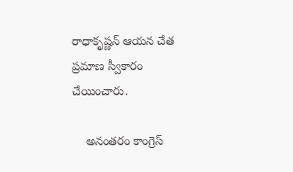రాధాకృష్ణన్ ఆయన చేత ప్రమాణ స్వీకారం చేయించారు.

    అనంతరం కాంగ్రెస్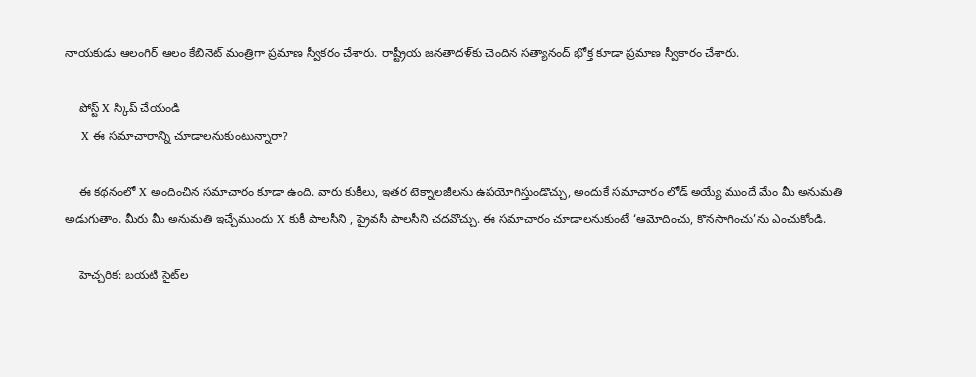నాయకుడు ఆలంగిర్ ఆలం కేబినెట్ మంత్రిగా ప్రమాణ స్వీకరం చేశారు. రాష్ట్రీయ జనతాదళ్‌కు చెందిన సత్యానంద్ భోక్త కూడా ప్రమాణ స్వీకారం చేశారు.

    పోస్ట్‌ X స్కిప్ చేయండి
    X ఈ సమాచారాన్ని చూడాలనుకుంటున్నారా?

    ఈ కథనంలో X అందించిన సమాచారం కూడా ఉంది. వారు కుకీలు, ఇతర టెక్నాలజీలను ఉపయోగిస్తుండొచ్చు, అందుకే సమాచారం లోడ్ అయ్యే ముందే మేం మీ అనుమతి అడుగుతాం. మీరు మీ అనుమతి ఇచ్చేముందు X కుకీ పాలసీని , ప్రైవసీ పాలసీని చదవొచ్చు. ఈ సమాచారం చూడాలనుకుంటే ‘ఆమోదించు, కొనసాగించు’ను ఎంచుకోండి.

    హెచ్చరిక: బయటి సైట్‌ల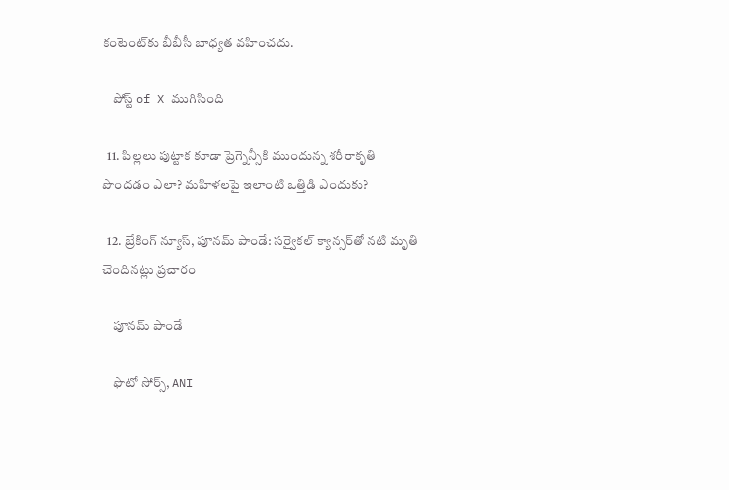కంటెంట్‌కు బీబీసీ బాధ్యత వహించదు.

    పోస్ట్ of X ముగిసింది

  11. పిల్లలు పుట్టాక కూడా ప్రెగ్నెన్సీకి ముందున్న శరీరాకృతి పొందడం ఎలా? మహిళలపై ఇలాంటి ఒత్తిడి ఎందుకు?

  12. బ్రేకింగ్ న్యూస్, పూనమ్ పాండే: సర్వైకల్ క్యాన్సర్‌తో నటి మృతి చెందినట్లు ప్రచారం

    పూనమ్ పాండే

    ఫొటో సోర్స్, ANI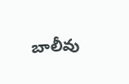బాలీవు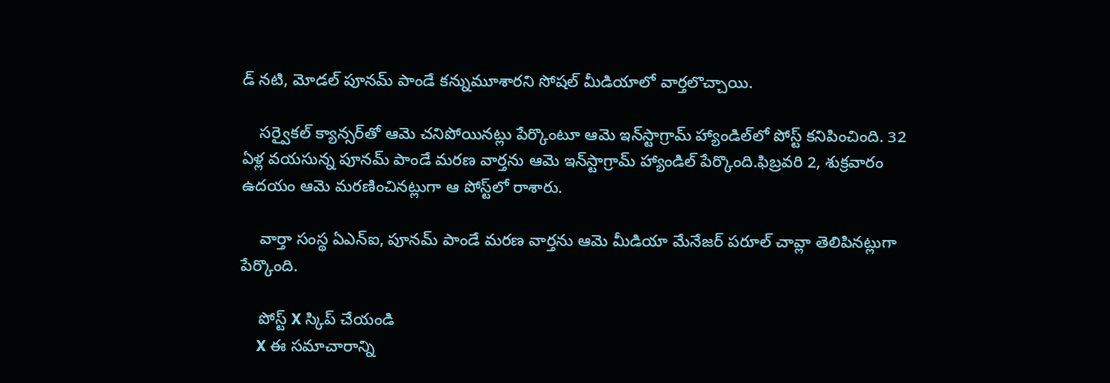డ్ నటి, మోడల్ పూనమ్ పాండే కన్నుమూశారని సోషల్ మీడియాలో వార్తలొచ్చాయి.

    సర్వైకల్ క్యాన్సర్‌తో ఆమె చనిపోయినట్లు పేర్కొంటూ ఆమె ఇన్‌స్టాగ్రామ్ హ్యాండిల్‌లో పోస్ట్ కనిపించింది. 32 ఏళ్ల వయసున్న పూనమ్ పాండే మరణ వార్తను ఆమె ఇన్‌స్టాగ్రామ్ హ్యాండిల్ పేర్కొంది.ఫిబ్రవరి 2, శుక్రవారం ఉదయం ఆమె మరణించినట్లుగా ఆ పోస్ట్‌లో రాశారు.

    వార్తా సంస్థ ఏఎన్ఐ, పూనమ్ పాండే మరణ వార్తను ఆమె మీడియా మేనేజర్ పరూల్ చావ్లా తెలిపినట్లుగా పేర్కొంది.

    పోస్ట్‌ X స్కిప్ చేయండి
    X ఈ సమాచారాన్ని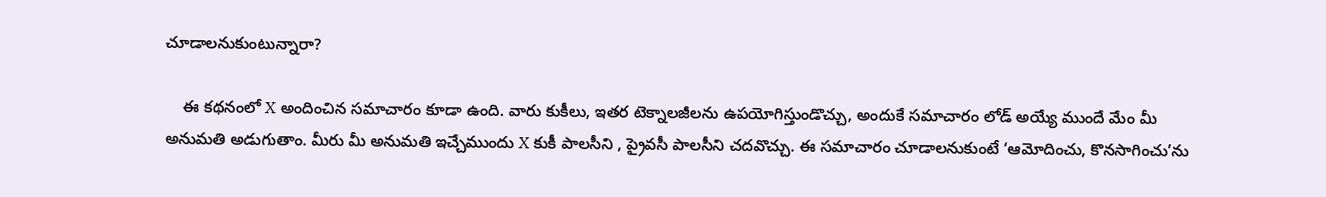చూడాలనుకుంటున్నారా?

    ఈ కథనంలో X అందించిన సమాచారం కూడా ఉంది. వారు కుకీలు, ఇతర టెక్నాలజీలను ఉపయోగిస్తుండొచ్చు, అందుకే సమాచారం లోడ్ అయ్యే ముందే మేం మీ అనుమతి అడుగుతాం. మీరు మీ అనుమతి ఇచ్చేముందు X కుకీ పాలసీని , ప్రైవసీ పాలసీని చదవొచ్చు. ఈ సమాచారం చూడాలనుకుంటే ‘ఆమోదించు, కొనసాగించు’ను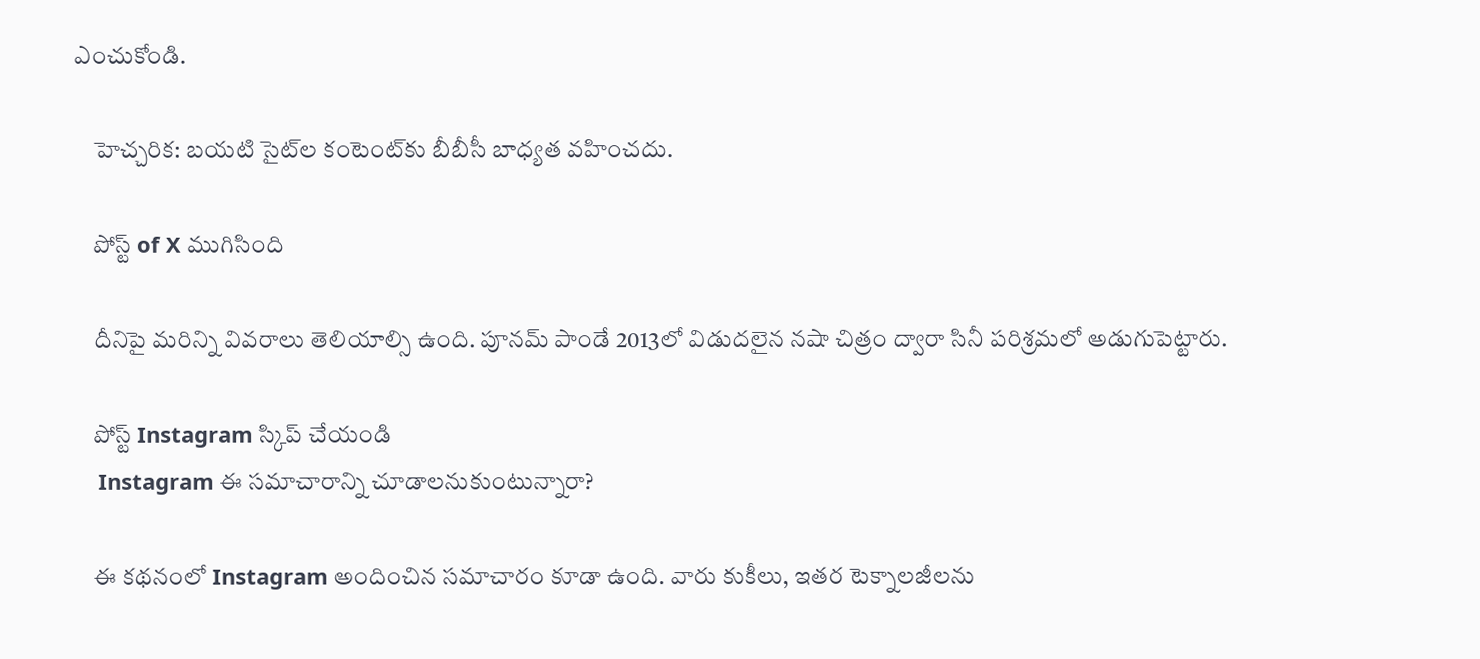ఎంచుకోండి.

    హెచ్చరిక: బయటి సైట్‌ల కంటెంట్‌కు బీబీసీ బాధ్యత వహించదు.

    పోస్ట్ of X ముగిసింది

    దీనిపై మరిన్ని వివరాలు తెలియాల్సి ఉంది. పూనమ్ పాండే 2013లో విడుదలైన నషా చిత్రం ద్వారా సినీ పరిశ్రమలో అడుగుపెట్టారు.

    పోస్ట్‌ Instagram స్కిప్ చేయండి
    Instagram ఈ సమాచారాన్ని చూడాలనుకుంటున్నారా?

    ఈ కథనంలో Instagram అందించిన సమాచారం కూడా ఉంది. వారు కుకీలు, ఇతర టెక్నాలజీలను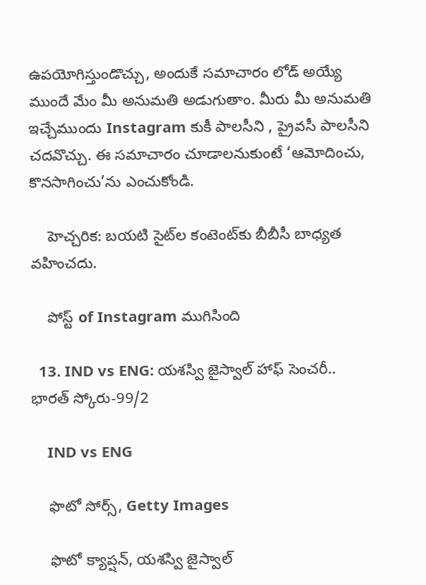ఉపయోగిస్తుండొచ్చు, అందుకే సమాచారం లోడ్ అయ్యే ముందే మేం మీ అనుమతి అడుగుతాం. మీరు మీ అనుమతి ఇచ్చేముందు Instagram కుకీ పాలసీని , ప్రైవసీ పాలసీని చదవొచ్చు. ఈ సమాచారం చూడాలనుకుంటే ‘ఆమోదించు, కొనసాగించు’ను ఎంచుకోండి.

    హెచ్చరిక: బయటి సైట్‌ల కంటెంట్‌కు బీబీసీ బాధ్యత వహించదు.

    పోస్ట్ of Instagram ముగిసింది

  13. IND vs ENG: యశస్వి జైస్వాల్ హాఫ్ సెంచరీ.. భారత్ స్కోరు-99/2

    IND vs ENG

    ఫొటో సోర్స్, Getty Images

    ఫొటో క్యాప్షన్, యశస్వి జైస్వాల్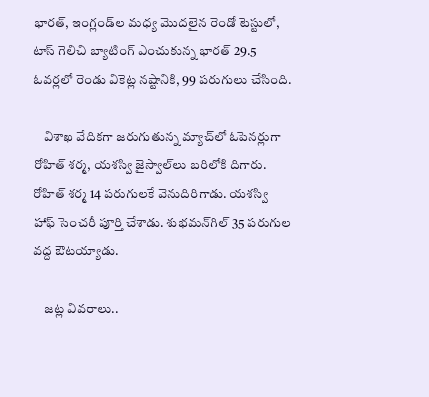భారత్, ఇంగ్లండ్‌ల మధ్య మొదలైన రెండో టెస్టులో, టాస్ గెలిచి బ్యాటింగ్ ఎంచుకున్న భారత్ 29.5 ఓవర్లలో రెండు వికెట్ల నష్టానికి, 99 పరుగులు చేసింది.

    విశాఖ వేదికగా జరుగుతున్న మ్యాచ్‌లో ఓపెనర్లుగా రోహిత్ శర్మ, యశస్వి జైస్వాల్‌లు బరిలోకి దిగారు. రోహిత్ శర్మ 14 పరుగులకే వెనుదిరిగాడు. యశస్వి హాఫ్ సెంచరీ పూర్తి చేశాడు. శుభమన్‌గిల్ 35 పరుగుల వద్ద ఔటయ్యాడు.

    జట్ల వివరాలు..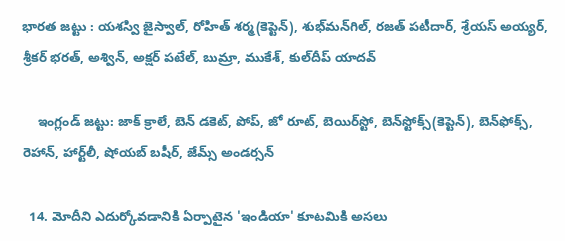భారత జట్టు : యశస్వి జైస్వాల్‌, రోహిత్‌ శర్మ(కెప్టెన్‌), శుభ్‌మన్‌‌గిల్‌, రజత్‌ పటీదార్‌, శ్రేయస్‌ అయ్యర్‌, శ్రీకర్‌ భరత్‌, అశ్విన్‌, అక్షర్‌ పటేల్‌, బుమ్రా, ముకేశ్‌, కుల్‌దీప్‌ యాదవ్‌

    ఇంగ్లండ్‌ జట్టు: జాక్‌ క్రాలే, బెన్‌ డకెట్‌, పోప్‌, జో రూట్‌, బెయిర్‌స్టో, బెన్‌స్టోక్స్‌(కెప్టెన్‌), బెన్‌ఫోక్స్‌, రెహాన్‌, హార్ట్‌లీ, షోయబ్‌ బషీర్‌, జేమ్స్‌ అండర్సన్‌

  14. మోదీని ఎదుర్కోవడానికి ఏర్పాటైన 'ఇండియా' కూటమికి అసలు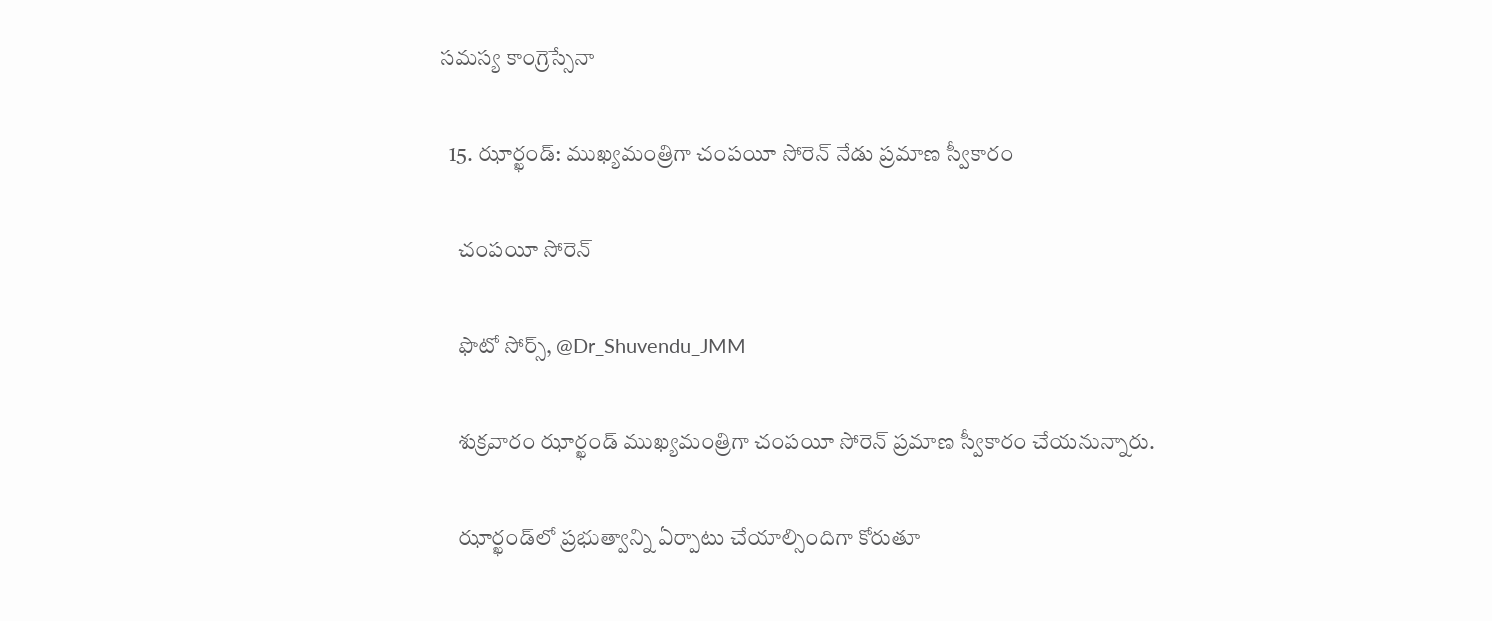సమస్య కాంగ్రెస్సేనా

  15. ఝార్ఖండ్: ముఖ్యమంత్రిగా చంపయీ సోరెన్ నేడు ప్రమాణ స్వీకారం

    చంపయీ సోరెన్

    ఫొటో సోర్స్, @Dr_Shuvendu_JMM

    శుక్రవారం ఝార్ఖండ్ ముఖ్యమంత్రిగా చంపయీ సోరెన్ ప్రమాణ స్వీకారం చేయనున్నారు.

    ఝార్ఖండ్‌లో ప్రభుత్వాన్ని ఏర్పాటు చేయాల్సిందిగా కోరుతూ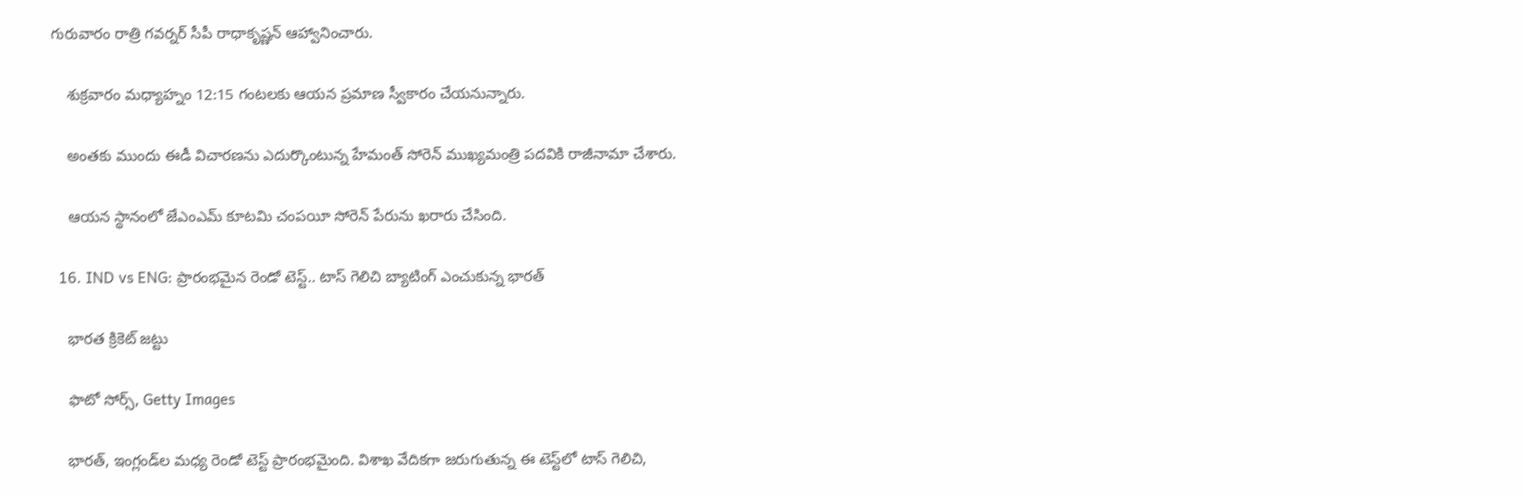గురువారం రాత్రి గవర్నర్ సీపీ రాధాకృష్ణన్ ఆహ్వానించారు.

    శుక్రవారం మధ్యాహ్నం 12:15 గంటలకు ఆయన ప్రమాణ స్వీకారం చేయనున్నారు.

    అంతకు ముందు ఈడీ విచారణను ఎదుర్కొంటున్న హేమంత్ సోరెన్ ముఖ్యమంత్రి పదవికి రాజీనామా చేశారు.

    ఆయన స్థానంలో జేఎంఎమ్ కూటమి చంపయీ సోరెన్ పేరును ఖరారు చేసింది.

  16. IND vs ENG: ప్రారంభమైన రెండో టెస్ట్.. టాస్ గెలిచి బ్యాటింగ్ ఎంచుకున్న భారత్

    భారత క్రికెట్ జట్టు

    ఫొటో సోర్స్, Getty Images

    భారత్, ఇంగ్లండ్‌ల మధ్య రెండో టెస్ట్ ప్రారంభమైంది. విశాఖ వేదికగా జరుగుతున్న ఈ టెస్ట్‌లో టాస్ గెలిచి,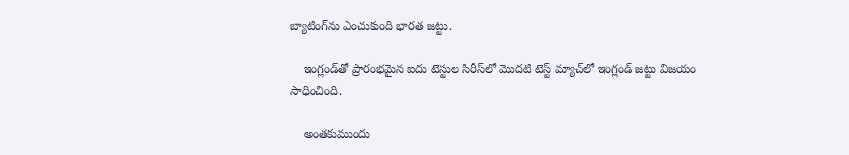బ్యాటింగ్‌ను ఎంచుకుంది భారత జట్టు.

    ఇంగ్లండ్‌తో ప్రారంభమైన ఐదు టెస్టుల సిరీస్‌లో మొదటి టెస్ట్ మ్యాచ్‌లో ఇంగ్లండ్ జట్టు విజయం సాధించింది.

    అంతకుముందు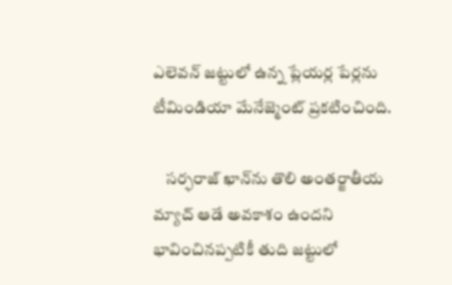ఎలెవన్ జట్టులో ఉన్న ప్లేయర్ల పేర్లను టీమిండియా మేనేజ్మెంట్ ప్రకటించింది.

    సర్ఫరాజ్ ఖాన్‌ను తొలి అంతర్జాతీయ మ్యాచ్ ఆడే అవకాశం ఉందని భావించినప్పటికీ తుది జట్టులో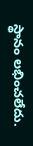స్థానం లభించలేదు.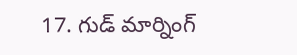17. గుడ్ మార్నింగ్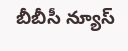బీబీసీ న్యూస్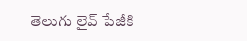తెలుగు లైవ్ పేజీకి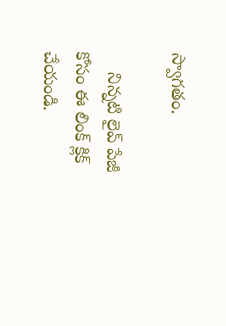స్వాగతం.

    నిన్నటి లైవ్ పేజీ కోసం ఈ లింక్ క్లిక్ చేయండి.